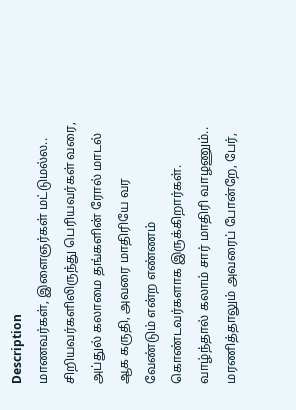Description
மாணவர்கள், இளைஞர்கள் மட்டுமல்ல.. சிறியவர்களிலிருந்து பெரியவர்கள் வரை, அப்துல் கலாமை தங்களின் ரோல் மாடல் ஆக கருதி, அவரை மாதிரியே வர வேண்டும் என்ற எண்ணம் கொண்டவர்களாக இருக்கிறார்கள். வாழ்ந்தால் கலாம் சார் மாதிரி வாழணும்.. மரணித்தாலும் அவரைப் போன்றே, பேர்,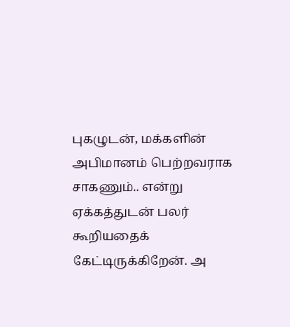புகழுடன், மக்களின் அபிமானம் பெற்றவராக சாகணும்.. என்று ஏக்கத்துடன் பலர் கூறியதைக் கேட்டிருக்கிறேன். அ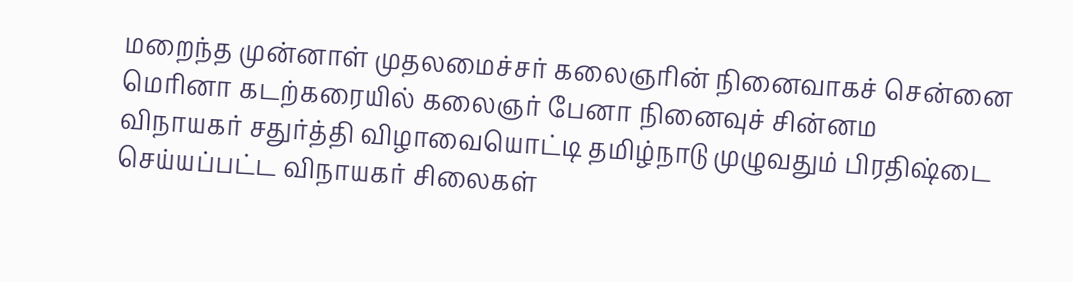மறைந்த முன்னாள் முதலமைச்சர் கலைஞரின் நினைவாகச் சென்னை மெரினா கடற்கரையில் கலைஞர் பேனா நினைவுச் சின்னம
விநாயகர் சதுர்த்தி விழாவையொட்டி தமிழ்நாடு முழுவதும் பிரதிஷ்டை செய்யப்பட்ட விநாயகர் சிலைகள்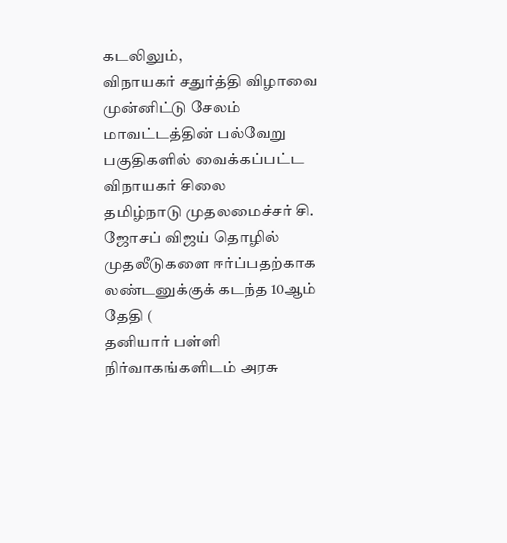கடலிலும்,
விநாயகர் சதுர்த்தி விழாவை முன்னிட்டு சேலம் மாவட்டத்தின் பல்வேறு பகுதிகளில் வைக்கப்பட்ட விநாயகர் சிலை
தமிழ்நாடு முதலமைச்சர் சி. ஜோசப் விஜய் தொழில் முதலீடுகளை ஈர்ப்பதற்காக லண்டனுக்குக் கடந்த 10ஆம் தேதி (
தனியார் பள்ளி நிர்வாகங்களிடம் அரசு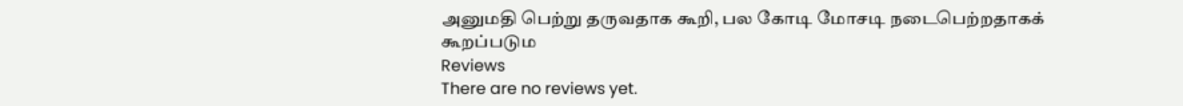அனுமதி பெற்று தருவதாக கூறி, பல கோடி மோசடி நடைபெற்றதாகக் கூறப்படும
Reviews
There are no reviews yet.